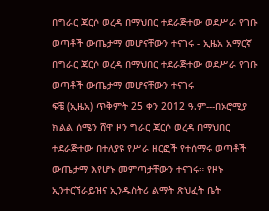በግራር ጃርሶ ወረዳ በማህበር ተደራጅተው ወደሥራ የገቡ ወጣቶች ውጤታማ መሆናቸውን ተናገሩ - ኢዜአ አማርኛ
በግራር ጃርሶ ወረዳ በማህበር ተደራጅተው ወደሥራ የገቡ ወጣቶች ውጤታማ መሆናቸውን ተናገሩ
ፍቼ (ኢዜአ) ጥቅምት 25 ቀን 2012 ዓ.ም---በኦሮሚያ ክልል ሰሜን ሸዋ ዞን ግራር ጃርሶ ወረዳ በማህበር ተደራጅተው በተለያዩ የሥራ ዘርፎች የተሰማሩ ወጣቶች ውጤታማ እየሆኑ መምጣታቸውን ተናገሩ። የዞኑ ኢንተርኘራይዝና ኢንዱስትሪ ልማት ጽህፈት ቤት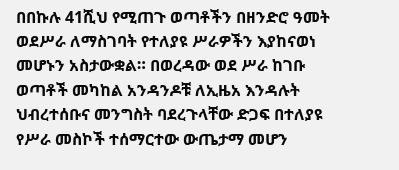በበኩሉ 41ሺህ የሚጠጉ ወጣቶችን በዘንድሮ ዓመት ወደሥራ ለማስገባት የተለያዩ ሥራዎችን እያከናወነ መሆኑን አስታውቋል። በወረዳው ወደ ሥራ ከገቡ ወጣቶች መካከል አንዳንዶቹ ለኢዜአ እንዳሉት ህብረተሰቡና መንግስት ባደረጉላቸው ድጋፍ በተለያዩ የሥራ መስኮች ተሰማርተው ውጤታማ መሆን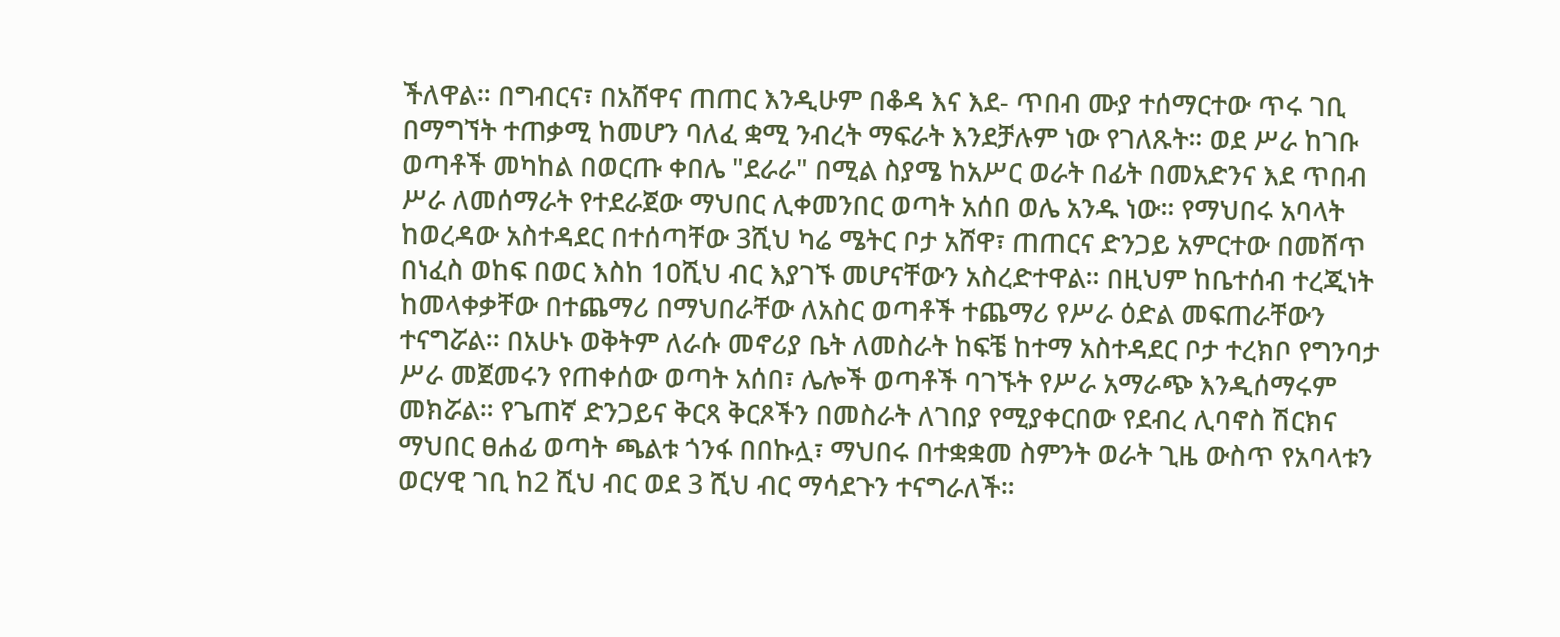ችለዋል። በግብርና፣ በአሸዋና ጠጠር እንዲሁም በቆዳ እና እደ- ጥበብ ሙያ ተሰማርተው ጥሩ ገቢ በማግኘት ተጠቃሚ ከመሆን ባለፈ ቋሚ ንብረት ማፍራት እንደቻሉም ነው የገለጹት። ወደ ሥራ ከገቡ ወጣቶች መካከል በወርጡ ቀበሌ "ደራራ" በሚል ስያሜ ከአሥር ወራት በፊት በመአድንና እደ ጥበብ ሥራ ለመሰማራት የተደራጀው ማህበር ሊቀመንበር ወጣት አሰበ ወሌ አንዱ ነው። የማህበሩ አባላት ከወረዳው አስተዳደር በተሰጣቸው 3ሺህ ካሬ ሜትር ቦታ አሸዋ፣ ጠጠርና ድንጋይ አምርተው በመሸጥ በነፈስ ወከፍ በወር እስከ 1ዐሺህ ብር እያገኙ መሆናቸውን አስረድተዋል። በዚህም ከቤተሰብ ተረጂነት ከመላቀቃቸው በተጨማሪ በማህበራቸው ለአስር ወጣቶች ተጨማሪ የሥራ ዕድል መፍጠራቸውን ተናግሯል፡፡ በአሁኑ ወቅትም ለራሱ መኖሪያ ቤት ለመስራት ከፍቼ ከተማ አስተዳደር ቦታ ተረክቦ የግንባታ ሥራ መጀመሩን የጠቀሰው ወጣት አሰበ፣ ሌሎች ወጣቶች ባገኙት የሥራ አማራጭ እንዲሰማሩም መክሯል። የጌጠኛ ድንጋይና ቅርጻ ቅርጾችን በመስራት ለገበያ የሚያቀርበው የደብረ ሊባኖስ ሽርክና ማህበር ፀሐፊ ወጣት ጫልቱ ጎንፋ በበኩሏ፣ ማህበሩ በተቋቋመ ስምንት ወራት ጊዜ ውስጥ የአባላቱን ወርሃዊ ገቢ ከ2 ሺህ ብር ወደ 3 ሺህ ብር ማሳደጉን ተናግራለች።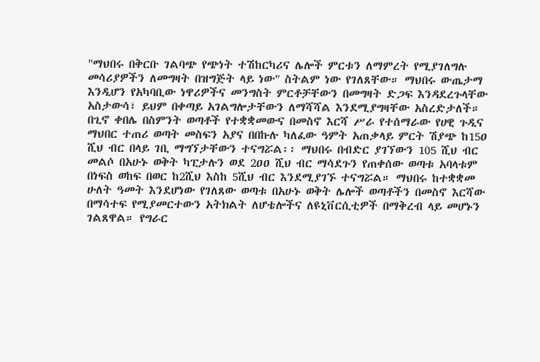"ማህበሩ በቅርቡ ገልባጭ የጭነት ተሽከርካሪና ሌሎች ምርቱን ለማምረት የሚያገለግሉ መሳሪያዎችን ለመግዛት በዝግጅት ላይ ነው" ስትልም ነው የገለጸቸው። ማህበሩ ውጤታማ እንዲሆን የአካባቢው ነዋሪዎችና መንግስት ምርቶቻቸውን በመግዛት ድጋፍ እንዳደረጉላቸው አስታውሳ፣ ይህም በቀጣይ አገልግሎታቸውን ለማሻሻል እንደሚያግዛቸው አስረድታለች። በጊኖ ቀበሌ በስምንት ወጣቶች የተቋቋመውና በመስኖ እርሻ ሥራ የተሰማራው የሀዊ ጉዲና ማህበር ተጠሪ ወጣት መስፍን አያና በበኩሉ ካለፈው ዓምት አጠቃላይ ምርት ሽያጭ ከ15ዐ ሺህ ብር በላይ ገቢ ማግኘታቸውን ተናግሯል፡፡ ማህበሩ በብድር ያገኘውን 105 ሺህ ብር መልሶ በአሁኑ ወቅት ካፒታሉን ወደ 2ዐዐ ሺህ ብር ማሳደጉን የጠቀሰው ወጣቱ አባላቱም በነፍስ ወከፍ በወር ከ2ሺህ እስከ 5ሺህ ብር እንደሚያገኙ ተናግሯል። ማህበሩ ከተቋቋመ ሁለት ዓመት እንደሆነው የገለጸው ወጣቱ በአሁኑ ወቅት ሌሎች ወጣቶችን በመስኖ እርሻው በማሳተፍ የሚያመርተውን አትክልት ለሆቴሎችና ለዩኒቨርሲቲዎች በማቅረብ ላይ መሆኑን ገልጸዋል። የግራር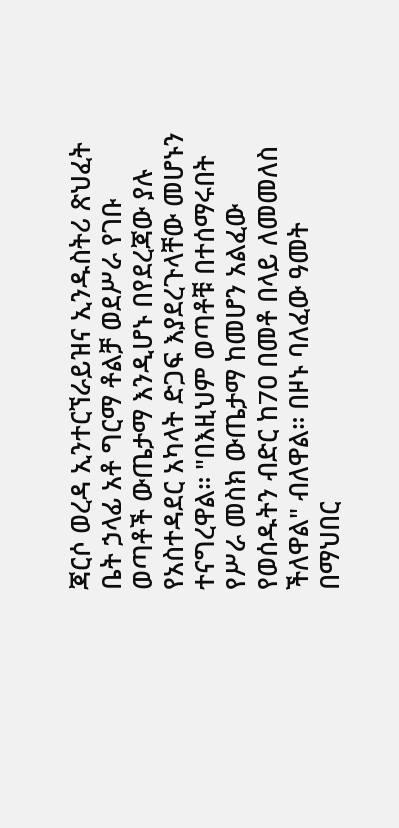ጃርሶ ወረዳ ኢንተርኘራይዝና ኢንዱስትሪ ጽህፈት ቤት ኃላፊ አቶ ግርማ ቶልቻ ወደሥራ የገቡ ወጣቶች ውጤታማ እንዲሆኑ በየደረጃው ያሉ የአስተዳደር አካላት ድጋፍ እያደረጉላቸው መሆኑን ተናግረዋል። "በእዚህም ወጣቶቹ በተሰማሩበት የሥራ መስክ ውጤታማ ከመሆን አልፈው የወሰዱትን ብድር ከ7ዐ በመቶ በላይ ለመመለስ ችለዋል" ብለዋል። በዞኑ ባለፈው ዓመት በማህበር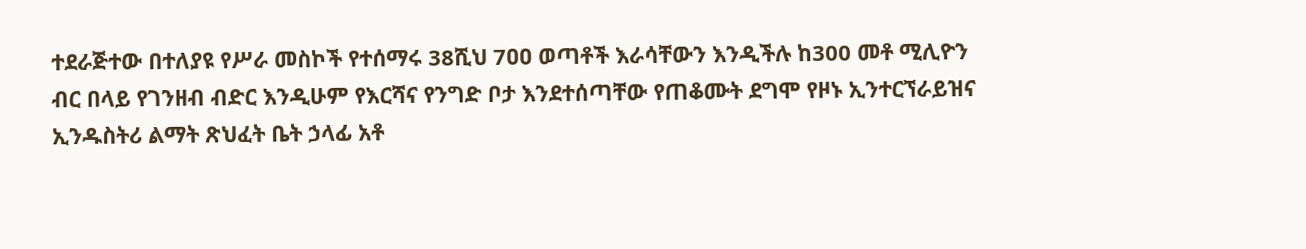ተደራጅተው በተለያዩ የሥራ መስኮች የተሰማሩ 38ሺህ 7ዐዐ ወጣቶች እራሳቸውን እንዲችሉ ከ300 መቶ ሚሊዮን ብር በላይ የገንዘብ ብድር እንዲሁም የእርሻና የንግድ ቦታ እንደተሰጣቸው የጠቆሙት ደግሞ የዞኑ ኢንተርኘራይዝና ኢንዱስትሪ ልማት ጽህፈት ቤት ኃላፊ አቶ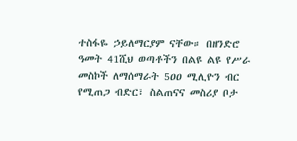ተስፋዬ ኃይለማርያም ናቸው። በዘንድሮ ዓመት 41ሺህ ወጣቶችን በልዩ ልዩ የሥራ መስኮች ለማሰማራት 5ዐዐ ሚሊዮን ብር የሚጠጋ ብድር፣ ስልጠናና መስሪያ ቦታ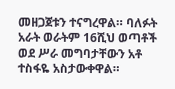መዘጋጀቱን ተናግረዋል። ባለፉት አራት ወራትም 16ሺህ ወጣቶች ወደ ሥራ መግባታቸውን አቶ ተስፋዬ አስታውቀዋል።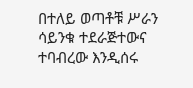በተለይ ወጣቶቹ ሥራን ሳይንቁ ተደራጅተውና ተባብረው እንዲሰሩ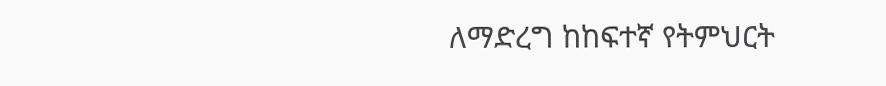ለማድረግ ከከፍተኛ የትምህርት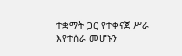ተቋማት ጋር የተቀናጀ ሥራ እየተሰራ መሆኑን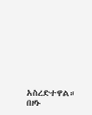አስረድተዋል። በዞኑ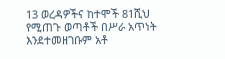13 ወረዳዎችና ከተሞች 81ሺህ የሚጠጉ ወጣቶች በሥራ አጥነት እንደተመዘገቡም አቶ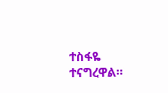ተስፋዬ ተናግረዋል።